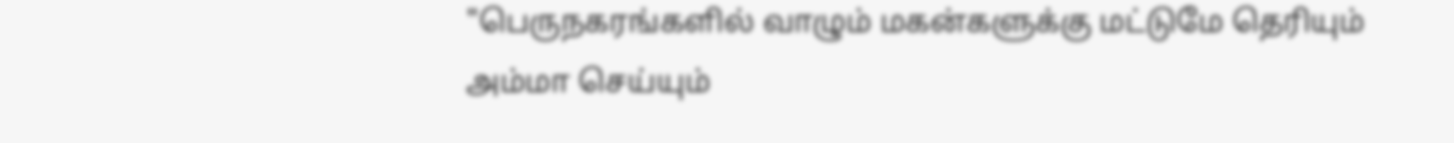"பெருநகரங்களில் வாழும் மகன்களுக்கு மட்டுமே தெரியும் அம்மா செய்யும்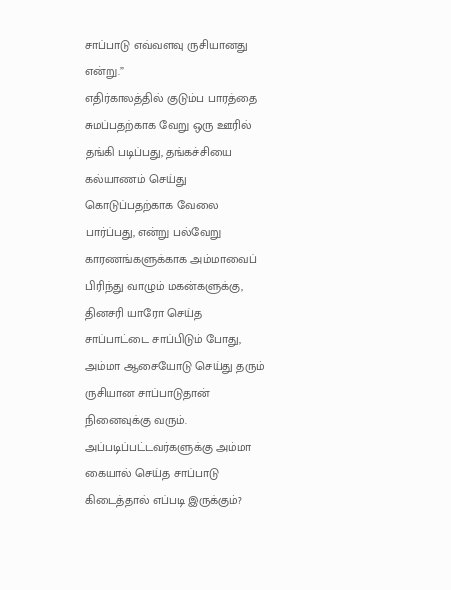சாப்பாடு எவ்வளவு ருசியானது என்று.”
எதிர்காலத்தில் குடும்ப பாரத்தை சுமப்பதற்காக வேறு ஒரு ஊரில் தங்கி படிப்பது, தங்கச்சியை கல்யாணம் செய்து கொடுப்பதற்காக வேலை பார்ப்பது, என்று பல்வேறு காரணங்களுக்காக அம்மாவைப் பிரிந்து வாழும் மகன்களுக்கு, தினசரி யாரோ செய்த சாப்பாட்டை சாப்பிடும் போது, அம்மா ஆசையோடு செய்து தரும் ருசியான சாப்பாடுதான் நினைவுக்கு வரும்.
அப்படிப்பட்டவர்களுக்கு அம்மா கையால் செய்த சாப்பாடு கிடைத்தால் எப்படி இருக்கும்?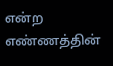என்ற எண்ணத்தின்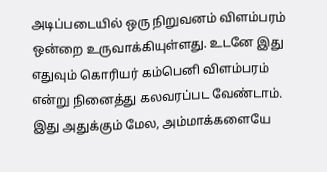அடிப்படையில் ஒரு நிறுவனம் விளம்பரம் ஒன்றை உருவாக்கியுள்ளது. உடனே இது எதுவும் கொரியர் கம்பெனி விளம்பரம் என்று நினைத்து கலவரப்பட வேண்டாம். இது அதுக்கும் மேல, அம்மாக்களையே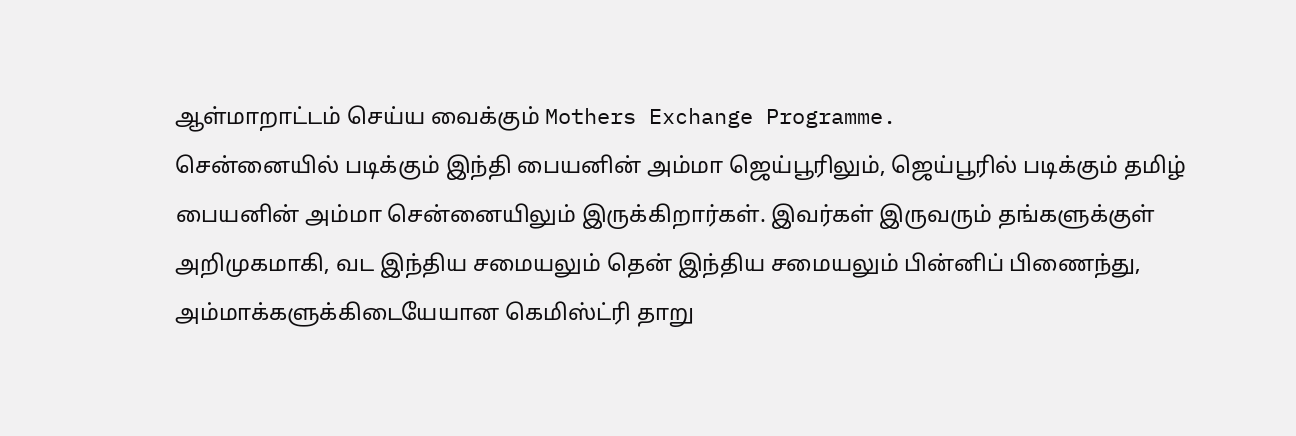ஆள்மாறாட்டம் செய்ய வைக்கும் Mothers Exchange Programme.
சென்னையில் படிக்கும் இந்தி பையனின் அம்மா ஜெய்பூரிலும், ஜெய்பூரில் படிக்கும் தமிழ் பையனின் அம்மா சென்னையிலும் இருக்கிறார்கள். இவர்கள் இருவரும் தங்களுக்குள் அறிமுகமாகி, வட இந்திய சமையலும் தென் இந்திய சமையலும் பின்னிப் பிணைந்து, அம்மாக்களுக்கிடையேயான கெமிஸ்ட்ரி தாறு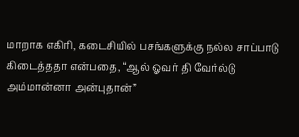மாறாக எகிரி, கடைசியில் பசங்களுக்கு நல்ல சாப்பாடு கிடைத்ததா என்பதை, “ஆல் ஓவர் தி வேர்ல்டு அம்மான்னா அன்புதான்”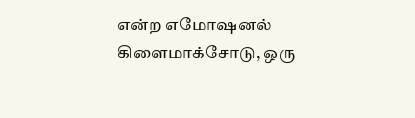என்ற எமோஷனல் கிளைமாக்சோடு, ஒரு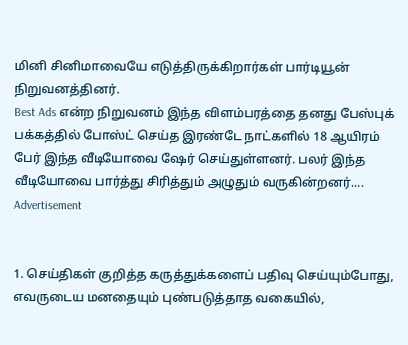மினி சினிமாவையே எடுத்திருக்கிறார்கள் பார்டியூன் நிறுவனத்தினர்.
Best Ads என்ற நிறுவனம் இந்த விளம்பரத்தை தனது பேஸ்புக் பக்கத்தில் போஸ்ட் செய்த இரண்டே நாட்களில் 18 ஆயிரம் பேர் இந்த வீடியோவை ஷேர் செய்துள்ளனர். பலர் இந்த வீடியோவை பார்த்து சிரித்தும் அழுதும் வருகின்றனர்....
Advertisement


1. செய்திகள் குறித்த கருத்துக்களைப் பதிவு செய்யும்போது, எவருடைய மனதையும் புண்படுத்தாத வகையில்,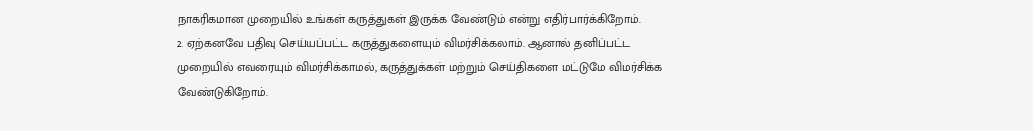நாகரிகமான முறையில் உங்கள் கருத்துகள் இருக்க வேண்டும் என்று எதிர்பார்க்கிறோம்.
2. ஏற்கனவே பதிவு செய்யப்பட்ட கருத்துகளையும் விமர்சிக்கலாம். ஆனால் தனிப்பட்ட முறையில் எவரையும் விமர்சிக்காமல், கருத்துக்கள் மற்றும் செய்திகளை மட்டுமே விமர்சிக்க வேண்டுகிறோம்.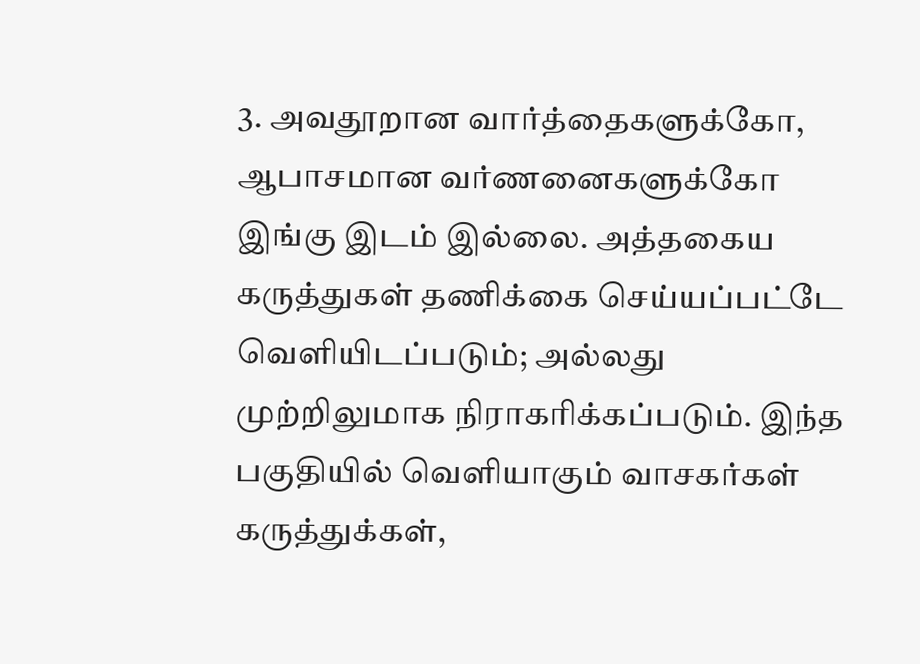3. அவதூறான வார்த்தைகளுக்கோ, ஆபாசமான வர்ணனைகளுக்கோ இங்கு இடம் இல்லை. அத்தகைய கருத்துகள் தணிக்கை செய்யப்பட்டே வெளியிடப்படும்; அல்லது முற்றிலுமாக நிராகரிக்கப்படும். இந்த பகுதியில் வெளியாகும் வாசகர்கள் கருத்துக்கள்,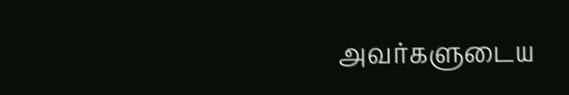அவர்களுடைய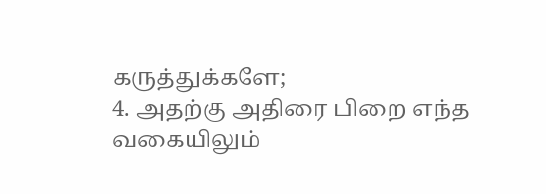கருத்துக்களே;
4. அதற்கு அதிரை பிறை எந்த வகையிலும்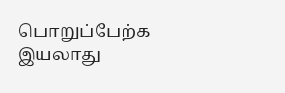பொறுப்பேற்க இயலாது